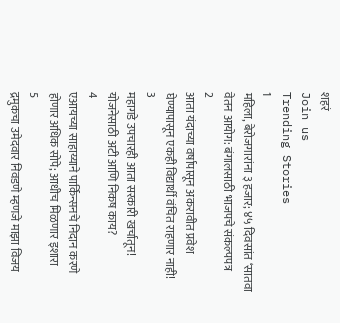शहरं
Join us
Trending Stories
1
महिला, बेरोजगारांना ३ हजार; ४५ दिवसांत ‘सातवा वेतन आयोग: बंगालसाठी भाजपचे संकल्पपत्र
2
आता यंदाच्या वर्षापासून अकरावीत प्रवेश घेण्यापासून एकही विद्यार्थी वंचित राहणार नाही!
3
महागडे उपचारही आता सरकारी खर्चातून! योजनेसाठी अटी आणि निकष काय?
4
एआयच्या साहाय्याने पार्किन्सनचे निदान करणे होणार अधिक सोपे; आधीच मिळणार इशारा
5
द्रमुकचा उमेदवार निवडणे म्हणजे माझा विजय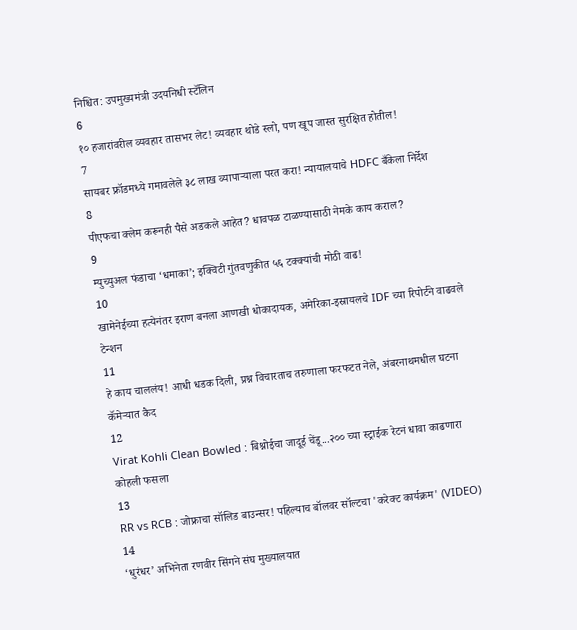निश्चित: उपमुख्यमंत्री उदयनिधी स्टॅलिन
6
१० हजारांवरील व्यवहार तासभर लेट! व्यवहार थोडे स्लो, पण खूप जास्त सुरक्षित होतील!
7
सायबर फ्रॉडमध्ये गमावलेले ३८ लाख व्यापाऱ्याला परत करा! न्यायालयाचे HDFC बँकेला निर्देश
8
पीएफचा क्लेम करूनही पैसे अडकले आहेत? धावपळ टाळण्यासाठी नेमके काय कराल?
9
म्युच्युअल फंडाचा ‘धमाका’; इक्विटी गुंतवणुकीत ५६ टक्क्यांची मोठी वाढ!
10
खामेनेईच्या हत्येनंतर इराण बनला आणखी धोकादायक, अमेरिका-इस्रायलचे IDF च्या रिपोर्टने वाढवले टेन्शन
11
हे काय चाललंय! आधी धडक दिली, प्रश्न विचारताच तरुणाला फरफटत नेले, अंबरनाथमधील घटना कॅमेऱ्यात कैद
12
Virat Kohli Clean Bowled : बिश्नोईचा जादूई चेंडू...२०० च्या स्ट्राईक रेटनं धावा काढणारा कोहली फसला
13
RR vs RCB : जोफ्राचा सॉलिड बाउन्सर! पहिल्याच बॉलवर सॉल्टचा 'करेक्ट कार्यक्रम' (VIDEO)
14
‘धुरंधर’ अभिनेता रणवीर सिंगने संघ मुख्यालयात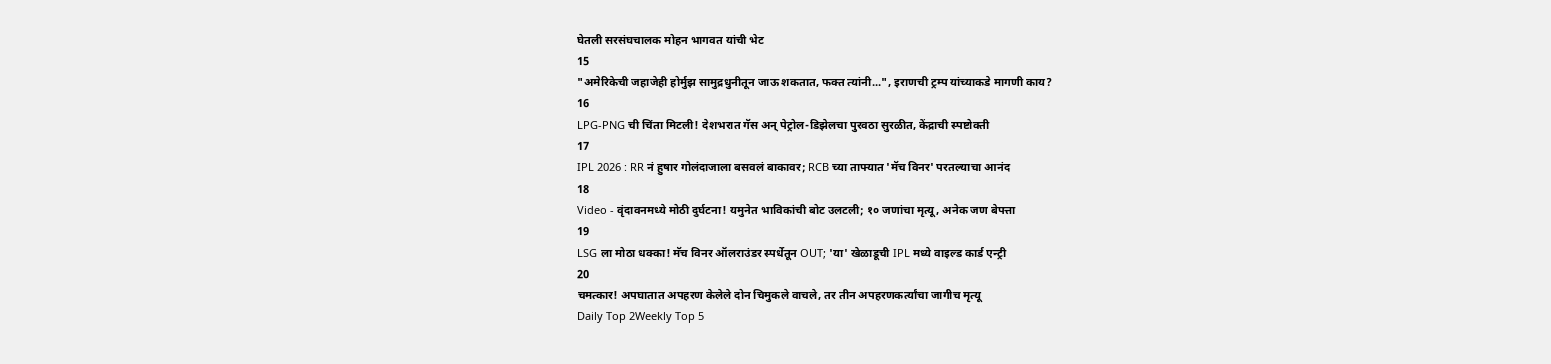घेतली सरसंघचालक मोहन भागवत यांची भेट
15
"अमेरिकेची जहाजेही होर्मुझ सामुद्रधुनीतून जाऊ शकतात, फक्त त्यांनी...", इराणची ट्रम्प यांच्याकडे मागणी काय?
16
LPG-PNG ची चिंता मिटली! देशभरात गॅस अन् पेट्रोल-डिझेलचा पुरवठा सुरळीत, केंद्राची स्पष्टोक्ती
17
IPL 2026 : RR नं हुषार गोलंदाजाला बसवलं बाकावर; RCB च्या ताफ्यात 'मॅच विनर' परतल्याचा आनंद
18
Video - वृंदावनमध्ये मोठी दुर्घटना! यमुनेत भाविकांची बोट उलटली; १० जणांचा मृत्यू, अनेक जण बेपत्ता
19
LSG ला मोठा धक्का! मॅच विनर ऑलराउंडर स्पर्धेतून OUT; 'या' खेळाडूची IPL मध्ये वाइल्ड कार्ड एन्ट्री
20
चमत्कार! अपघातात अपहरण केलेले दोन चिमुकले वाचले, तर तीन अपहरणकर्त्यांचा जागीच मृत्यू
Daily Top 2Weekly Top 5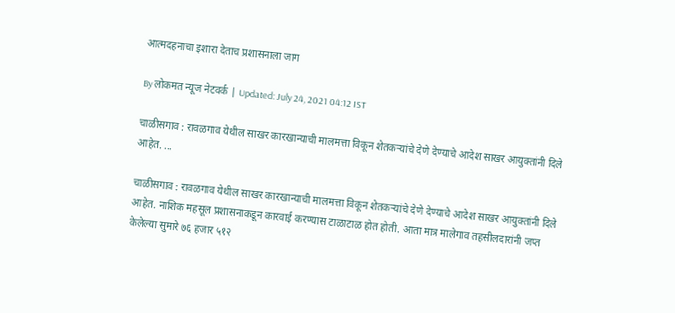आत्मदहनाचा इशारा देताच प्रशासनाला जाग

By लोकमत न्यूज नेटवर्क | Updated: July 24, 2021 04:12 IST

चाळीसगाव : रावळगाव येथील साखर कारखान्याची मालमत्ता विकून शेतकऱ्यांचे देणे देण्याचे आदेश साखर आयुक्तांनी दिले आहेत. ...

चाळीसगाव : रावळगाव येथील साखर कारखान्याची मालमत्ता विकून शेतकऱ्यांचे देणे देण्याचे आदेश साखर आयुक्तांनी दिले आहेत. नाशिक महसूल प्रशासनाकडून कारवाई करण्यास टाळाटाळ होत होती. आता मात्र मालेगाव तहसीलदारांनी जप्त केलेल्या सुमारे ७६ हजार ५१२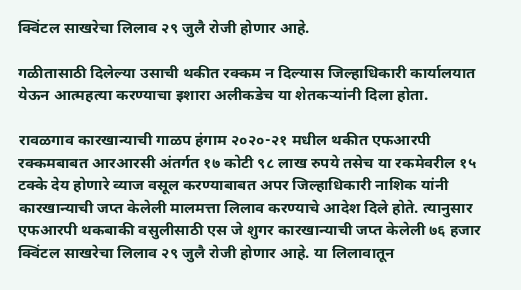क्विंटल साखरेचा लिलाव २९ जुलै रोजी होणार आहे.

गळीतासाठी दिलेल्या उसाची थकीत रक्कम न दिल्यास जिल्हाधिकारी कार्यालयात येऊन आत्महत्या करण्याचा इशारा अलीकडेच या शेतकऱ्यांनी दिला होता.

रावळगाव कारखान्याची गाळप हंगाम २०२०-२१ मधील थकीत एफआरपी रक्कमबाबत आरआरसी अंतर्गत १७ कोटी ९८ लाख रुपये तसेच या रकमेवरील १५ टक्के देय होणारे व्याज वसूल करण्याबाबत अपर जिल्हाधिकारी नाशिक यांनी कारखान्याची जप्त केलेली मालमत्ता लिलाव करण्याचे आदेश दिले होते. त्यानुसार एफआरपी थकबाकी वसुलीसाठी एस जे शुगर कारखान्याची जप्त केलेली ७६ हजार क्विंटल साखरेचा लिलाव २९ जुलै रोजी होणार आहे. या लिलावातून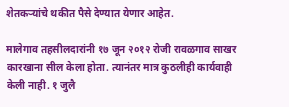शेतकऱ्यांचे थकीत पैसे देण्यात येणार आहेत.

मालेगाव तहसीलदारांनी १७ जून २०१२ रोजी रावळगाव साखर कारखाना सील केला होता. त्यानंतर मात्र कुठलीही कार्यवाही केली नाही. १ जुलै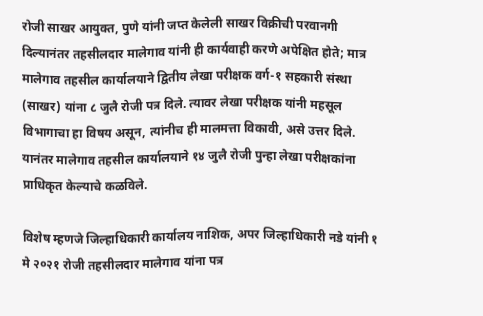रोजी साखर आयुक्त, पुणे यांनी जप्त केलेली साखर विक्रीची परवानगी दिल्यानंतर तहसीलदार मालेगाव यांनी ही कार्यवाही करणे अपेक्षित होते; मात्र मालेगाव तहसील कार्यालयाने द्वितीय लेखा परीक्षक वर्ग-१ सहकारी संस्था (साखर) यांना ८ जुलै रोजी पत्र दिले. त्यावर लेखा परीक्षक यांनी महसूल विभागाचा हा विषय असून, त्यांनीच ही मालमत्ता विकावी, असे उत्तर दिले. यानंतर मालेगाव तहसील कार्यालयाने १४ जुलै रोजी पुन्हा लेखा परीक्षकांना प्राधिकृत केल्याचे कळविले.

विशेष म्हणजे जिल्हाधिकारी कार्यालय नाशिक, अपर जिल्हाधिकारी नडे यांनी १ मे २०२१ रोजी तहसीलदार मालेगाव यांना पत्र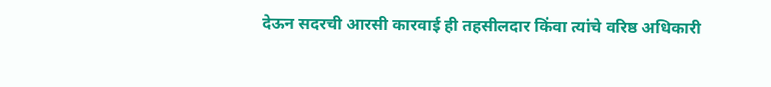देऊन सदरची आरसी कारवाई ही तहसीलदार किंवा त्यांचे वरिष्ठ अधिकारी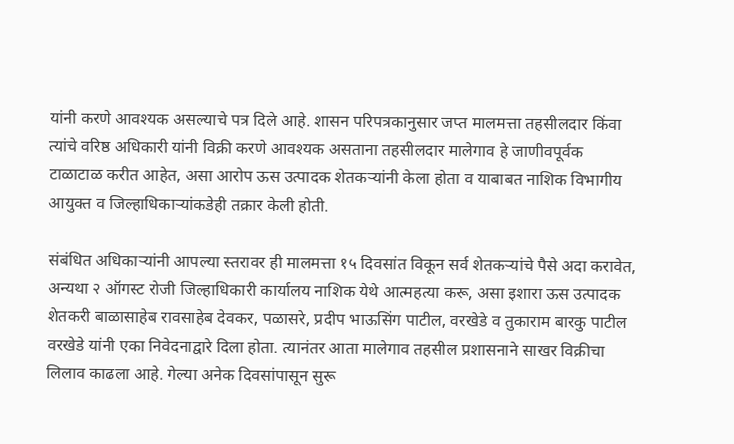यांनी करणे आवश्यक असल्याचे पत्र दिले आहे. शासन परिपत्रकानुसार जप्त मालमत्ता तहसीलदार किंवा त्यांचे वरिष्ठ अधिकारी यांनी विक्री करणे आवश्यक असताना तहसीलदार मालेगाव हे जाणीवपूर्वक टाळाटाळ करीत आहेत, असा आरोप ऊस उत्पादक शेतकऱ्यांनी केला होता व याबाबत नाशिक विभागीय आयुक्त व जिल्हाधिकाऱ्यांकडेही तक्रार केली होती.

संबंधित अधिकाऱ्यांनी आपल्या स्तरावर ही मालमत्ता १५ दिवसांत विकून सर्व शेतकऱ्यांचे पैसे अदा करावेत, अन्यथा २ ऑगस्ट रोजी जिल्हाधिकारी कार्यालय नाशिक येथे आत्महत्या करू, असा इशारा ऊस उत्पादक शेतकरी बाळासाहेब रावसाहेब देवकर, पळासरे, प्रदीप भाऊसिंग पाटील, वरखेडे व तुकाराम बारकु पाटील वरखेडे यांनी एका निवेदनाद्वारे दिला होता. त्यानंतर आता मालेगाव तहसील प्रशासनाने साखर विक्रीचा लिलाव काढला आहे. गेल्या अनेक दिवसांपासून सुरू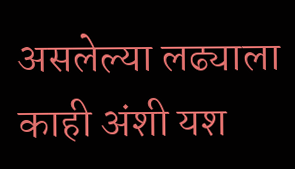असलेल्या लढ्याला काही अंशी यश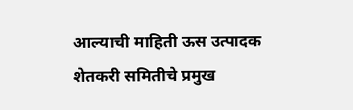आल्याची माहिती ऊस उत्पादक शेतकरी समितीचे प्रमुख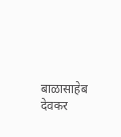बाळासाहेब देवकर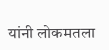यांनी लोकमतला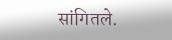सांगितले.